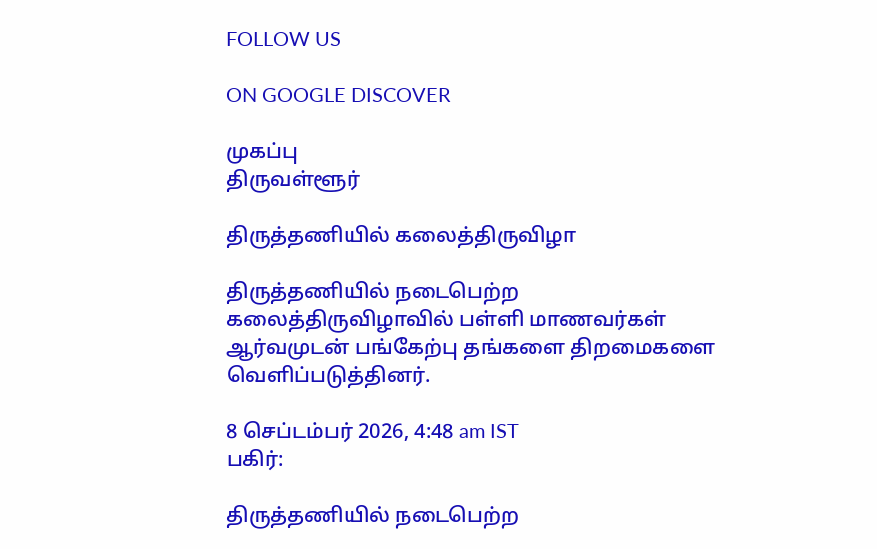FOLLOW US

ON GOOGLE DISCOVER

முகப்பு
திருவள்ளூர்

திருத்தணியில் கலைத்திருவிழா

திருத்தணியில் நடைபெற்ற கலைத்திருவிழாவில் பள்ளி மாணவர்கள் ஆர்வமுடன் பங்கேற்பு தங்களை திறமைகளை வெளிப்படுத்தினர்.

8 செப்டம்பர் 2026, 4:48 am IST
பகிர்:

திருத்தணியில் நடைபெற்ற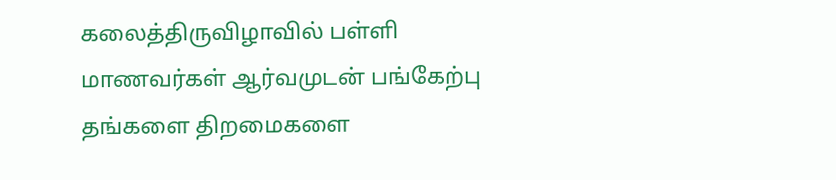கலைத்திருவிழாவில் பள்ளி மாணவர்கள் ஆர்வமுடன் பங்கேற்பு தங்களை திறமைகளை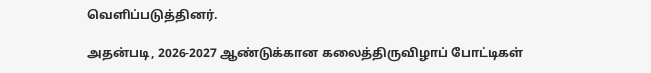வெளிப்படுத்தினர்.

அதன்படி, 2026-2027 ஆண்டுக்கான கலைத்திருவிழாப் போட்டிகள்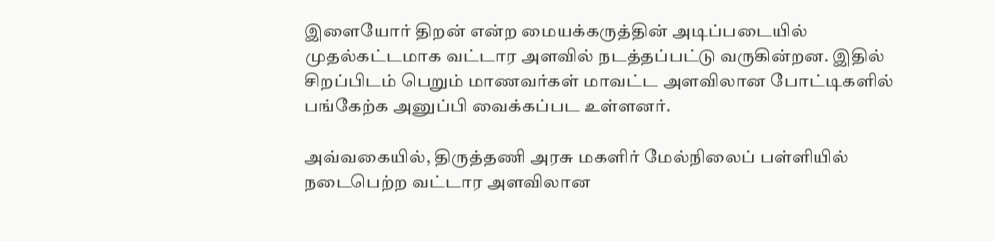இளையோர் திறன் என்ற மையக்கருத்தின் அடிப்படையில் முதல்கட்டமாக வட்டார அளவில் நடத்தப்பட்டு வருகின்றன. இதில் சிறப்பிடம் பெறும் மாணவர்கள் மாவட்ட அளவிலான போட்டிகளில் பங்கேற்க அனுப்பி வைக்கப்பட உள்ளனர்.

அவ்வகையில், திருத்தணி அரசு மகளிர் மேல்நிலைப் பள்ளியில் நடைபெற்ற வட்டார அளவிலான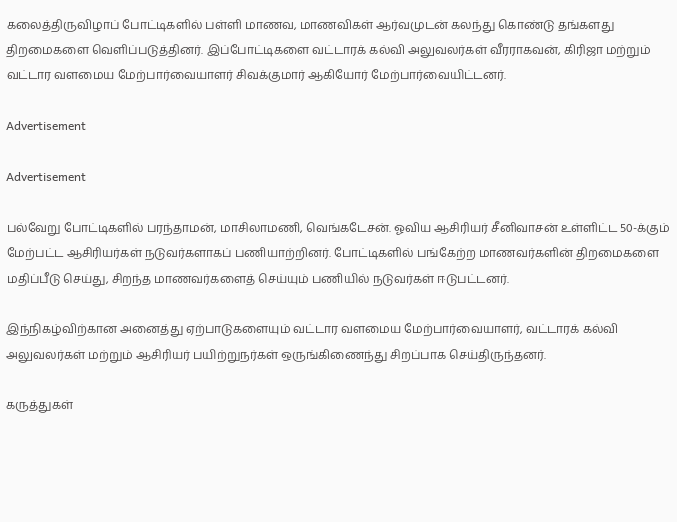கலைத்திருவிழாப் போட்டிகளில் பள்ளி மாணவ, மாணவிகள் ஆர்வமுடன் கலந்து கொண்டு தங்களது திறமைகளை வெளிப்படுத்தினர். இப்போட்டிகளை வட்டாரக் கல்வி அலுவலர்கள் வீரராகவன், கிரிஜா மற்றும் வட்டார வளமைய மேற்பார்வையாளர் சிவக்குமார் ஆகியோர் மேற்பார்வையிட்டனர்.

Advertisement

Advertisement

பல்வேறு போட்டிகளில் பரந்தாமன், மாசிலாமணி, வெங்கடேசன். ஓவிய ஆசிரியர் சீனிவாசன் உள்ளிட்ட 50-க்கும் மேற்பட்ட ஆசிரியர்கள் நடுவர்களாகப் பணியாற்றினர். போட்டிகளில் பங்கேற்ற மாணவர்களின் திறமைகளை மதிப்பீடு செய்து, சிறந்த மாணவர்களைத் செய்யும் பணியில் நடுவர்கள் ஈடுபட்டனர்.

இந்நிகழ்விற்கான அனைத்து ஏற்பாடுகளையும் வட்டார வளமைய மேற்பார்வையாளர், வட்டாரக் கல்வி அலுவலர்கள் மற்றும் ஆசிரியர் பயிற்றுநர்கள் ஒருங்கிணைந்து சிறப்பாக செய்திருந்தனர்.

கருத்துகள்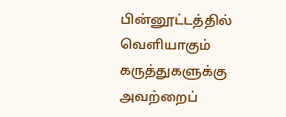பின்னூட்டத்தில் வெளியாகும் கருத்துகளுக்கு அவற்றைப்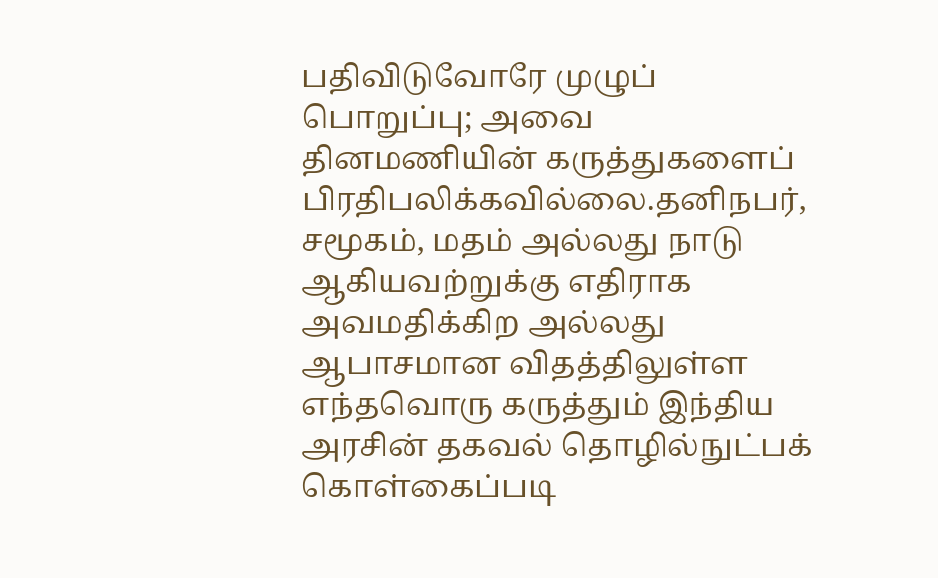பதிவிடுவோரே முழுப் பொறுப்பு; அவை தினமணியின் கருத்துகளைப் பிரதிபலிக்கவில்லை.தனிநபர், சமூகம், மதம் அல்லது நாடு ஆகியவற்றுக்கு எதிராக அவமதிக்கிற அல்லது ஆபாசமான விதத்திலுள்ள எந்தவொரு கருத்தும் இந்திய அரசின் தகவல் தொழில்நுட்பக் கொள்கைப்படி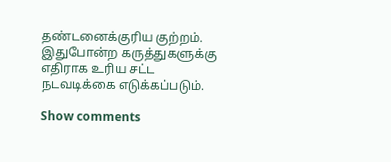தண்டனைக்குரிய குற்றம். இதுபோன்ற கருத்துகளுக்கு எதிராக உரிய சட்ட நடவடிக்கை எடுக்கப்படும்.

Show comments